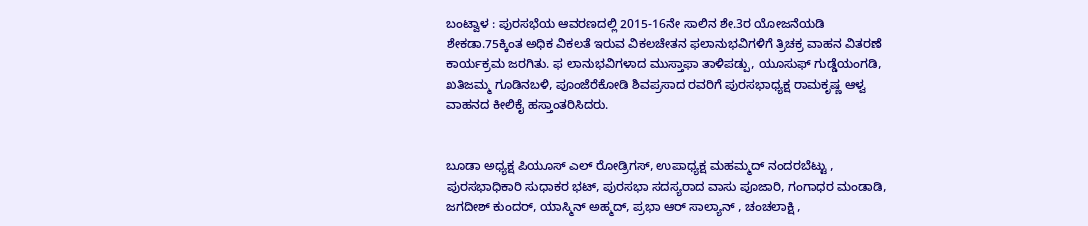ಬಂಟ್ವಾಳ : ಪುರಸಭೆಯ ಆವರಣದಲ್ಲಿ 2015-16ನೇ ಸಾಲಿನ ಶೇ.3ರ ಯೋಜನೆಯಡಿ ಶೇಕಡಾ.75ಕ್ಕಿಂತ ಅಧಿಕ ವಿಕಲತೆ ಇರುವ ವಿಕಲಚೇತನ ಫಲಾನುಭವಿಗಳಿಗೆ ತ್ರಿಚಕ್ರ ವಾಹನ ವಿತರಣೆ ಕಾರ್ಯಕ್ರಮ ಜರಗಿತು. ಫ ಲಾನುಭವಿಗಳಾದ ಮುಸ್ತಾಫಾ ತಾಳಿಪಡ್ಪು, ಯೂಸುಫ್ ಗುಡ್ಡೆಯಂಗಡಿ, ಖತಿಜಮ್ಮ ಗೂಡಿನಬಳಿ, ಪೂಂಜೆರೆಕೋಡಿ ಶಿವಪ್ರಸಾದ ರವರಿಗೆ ಪುರಸಭಾಧ್ಯಕ್ಷ ರಾಮಕೃಷ್ಣ ಆಳ್ವ ವಾಹನದ ಕೀಲಿಕೈ ಹಸ್ತಾಂತರಿಸಿದರು.


ಬೂಡಾ ಅಧ್ಯಕ್ಷ ಪಿಯೂಸ್ ಎಲ್ ರೋಡ್ರಿಗಸ್, ಉಪಾಧ್ಯಕ್ಷ ಮಹಮ್ಮದ್ ನಂದರಬೆಟ್ಟು , ಪುರಸಭಾಧಿಕಾರಿ ಸುಧಾಕರ ಭಟ್, ಪುರಸಭಾ ಸದಸ್ಯರಾದ ವಾಸು ಪೂಜಾರಿ, ಗಂಗಾಧರ ಮಂಡಾಡಿ, ಜಗದೀಶ್ ಕುಂದರ್, ಯಾಸ್ಮಿನ್ ಅಹ್ಮದ್, ಪ್ರಭಾ ಆರ್ ಸಾಲ್ಯಾನ್ , ಚಂಚಲಾಕ್ಷಿ ,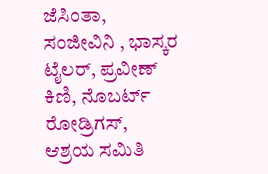ಜೆಸಿಂತಾ, ಸಂಜೀವಿನಿ , ಭಾಸ್ಕರ ಟೈಲರ್, ಪ್ರವೀಣ್ ಕಿಣಿ, ನೊಬರ್ಟ್ ರೋಡ್ರಿಗಸ್, ಆಶ್ರಯ ಸಮಿತಿ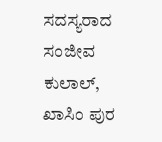ಸದಸ್ಯರಾದ ಸಂಜೀವ ಕುಲಾಲ್, ಖಾಸಿಂ ಪುರ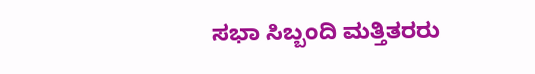ಸಭಾ ಸಿಬ್ಬಂದಿ ಮತ್ತಿತರರು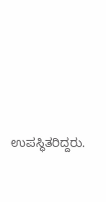ಉಪಸ್ಥಿತರಿದ್ದರು.